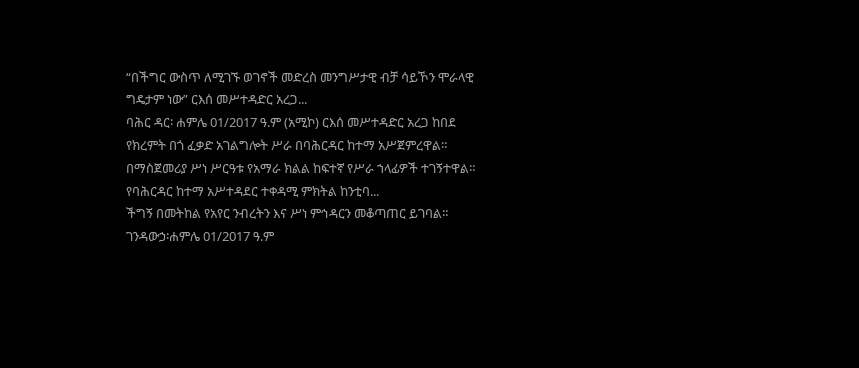“በችግር ውስጥ ለሚገኙ ወገኖች መድረስ መንግሥታዊ ብቻ ሳይኾን ሞራላዊ ግዴታም ነው” ርእሰ መሥተዳድር አረጋ...
ባሕር ዳር፡ ሐምሌ 01/2017 ዓ.ም (አሚኮ) ርእሰ መሥተዳድር አረጋ ከበደ የክረምት በጎ ፈቃድ አገልግሎት ሥራ በባሕርዳር ከተማ አሥጀምረዋል።
በማስጀመሪያ ሥነ ሥርዓቱ የአማራ ክልል ከፍተኛ የሥራ ኀላፊዎች ተገኝተዋል።
የባሕርዳር ከተማ አሥተዳደር ተቀዳሚ ምክትል ከንቲባ...
ችግኝ በመትከል የአየር ንብረትን እና ሥነ ምኅዳርን መቆጣጠር ይገባል።
ገንዳውኃ፡ሐምሌ 01/2017 ዓ.ም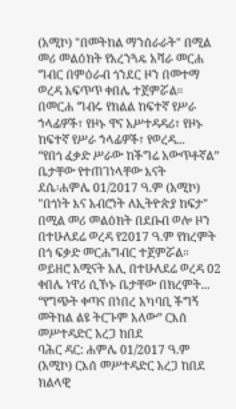(አሚኮ) "በመትከል ማንሰራራት" በሚል መሪ መልዕክት የአረንጓዴ አሻራ መርሐ ግብር በምዕራብ ጎንደር ዞን በመተማ ወረዳ አፍጥጥ ቀበሌ ተጀምሯል።
በመርሐ ግብሩ የክልል ከፍተኛ የሥራ ኀላፊዎች፣ የዞኑ ዋና አሥተዳዳሪ፣ የዞኑ ከፍተኛ የሥራ ኀላፊዎች፣ የወረዳ...
“የበጎ ፈቃድ ሥራው ከችግሬ አውጥቶኛል” ቤታቸው የተጠገነላቸው እናት
ደሴ፡ሐምሌ 01/2017 ዓ.ም (አሚኮ) "በጎነት እና አብሮነት ለኢትዮጵያ ከፍታ" በሚል መሪ መልዕክት በደቡብ ወሎ ዞን በተሁለደሬ ወረዳ የ2017 ዓ.ም የክረምት በጎ ፍቃድ መርሐግብር ተጀምሯል።
ወይዘሮ አሚናት አሊ በተሁለደሬ ወረዳ 02 ቀበሌ ነዋሪ ሲኾኑ ቤታቸው በክረምት...
“የግጭት ቀጣና በነበረ አካባቢ ችግኝ መትከል ልዩ ትርጉም አለው” ርእሰ መሥተዳድር አረጋ ከበደ
ባሕር ዳር: ሐምሌ 01/2017 ዓ.ም (አሚኮ) ርእሰ መሥተዳድር አረጋ ከበደ ክልላዊ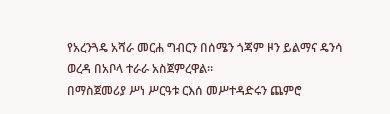የአረንጓዴ አሻራ መርሐ ግብርን በሰሜን ጎጃም ዞን ይልማና ዴንሳ ወረዳ በአቦላ ተራራ አስጀምረዋል።
በማስጀመሪያ ሥነ ሥርዓቱ ርእሰ መሥተዳድሩን ጨምሮ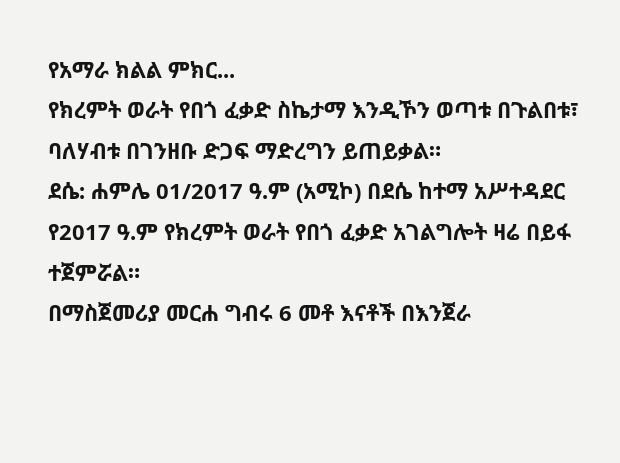የአማራ ክልል ምክር...
የክረምት ወራት የበጎ ፈቃድ ስኬታማ እንዲኾን ወጣቱ በጉልበቱ፣ ባለሃብቱ በገንዘቡ ድጋፍ ማድረግን ይጠይቃል።
ደሴ: ሐምሌ 01/2017 ዓ.ም (አሚኮ) በደሴ ከተማ አሥተዳደር የ2017 ዓ.ም የክረምት ወራት የበጎ ፈቃድ አገልግሎት ዛሬ በይፋ ተጀምሯል።
በማስጀመሪያ መርሐ ግብሩ 6 መቶ እናቶች በእንጀራ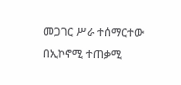መጋገር ሥራ ተሰማርተው በኢኮኖሚ ተጠቃሚ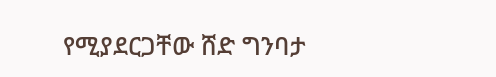የሚያደርጋቸው ሸድ ግንባታ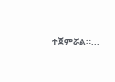ተጀምሯል።...